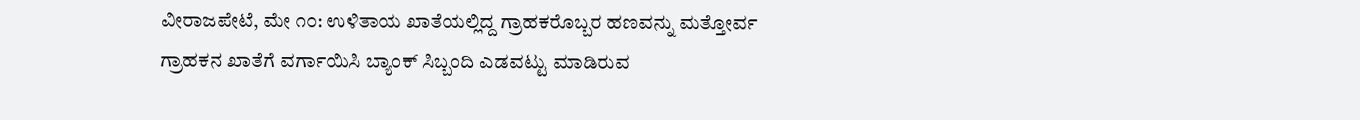ವೀರಾಜಪೇಟೆ, ಮೇ ೧೦: ಉಳಿತಾಯ ಖಾತೆಯಲ್ಲಿದ್ದ ಗ್ರಾಹಕರೊಬ್ಬರ ಹಣವನ್ನು ಮತ್ತೋರ್ವ ಗ್ರಾಹಕನ ಖಾತೆಗೆ ವರ್ಗಾಯಿಸಿ ಬ್ಯಾಂಕ್ ಸಿಬ್ಬಂದಿ ಎಡವಟ್ಟು ಮಾಡಿರುವ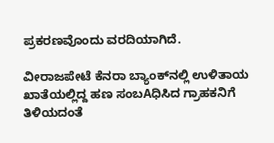ಪ್ರಕರಣವೊಂದು ವರದಿಯಾಗಿದೆ.

ವೀರಾಜಪೇಟೆ ಕೆನರಾ ಬ್ಯಾಂಕ್‌ನಲ್ಲಿ ಉಳಿತಾಯ ಖಾತೆಯಲ್ಲಿದ್ದ ಹಣ ಸಂಬAಧಿಸಿದ ಗ್ರಾಹಕನಿಗೆ ತಿಳಿಯದಂತೆ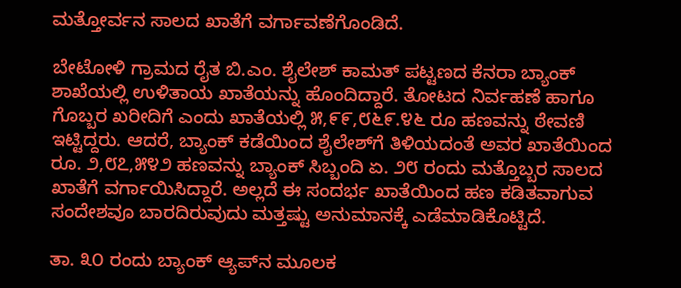ಮತ್ತೋರ್ವನ ಸಾಲದ ಖಾತೆಗೆ ವರ್ಗಾವಣೆಗೊಂಡಿದೆ.

ಬೇಟೋಳಿ ಗ್ರಾಮದ ರೈತ ಬಿ.ಎಂ. ಶೈಲೇಶ್ ಕಾಮತ್ ಪಟ್ಟಣದ ಕೆನರಾ ಬ್ಯಾಂಕ್ ಶಾಖೆಯಲ್ಲಿ ಉಳಿತಾಯ ಖಾತೆಯನ್ನು ಹೊಂದಿದ್ದಾರೆ. ತೋಟದ ನಿರ್ವಹಣೆ ಹಾಗೂ ಗೊಬ್ಬರ ಖರೀದಿಗೆ ಎಂದು ಖಾತೆಯಲ್ಲಿ ೫,೯೯,೮೬೯.೪೬ ರೂ ಹಣವನ್ನು ಠೇವಣಿ ಇಟ್ಟಿದ್ದರು. ಆದರೆ, ಬ್ಯಾಂಕ್ ಕಡೆಯಿಂದ ಶೈಲೇಶ್‌ಗೆ ತಿಳಿಯದಂತೆ ಅವರ ಖಾತೆಯಿಂದ ರೂ. ೨,೮೭,೫೪೨ ಹಣವನ್ನು ಬ್ಯಾಂಕ್ ಸಿಬ್ಬಂದಿ ಏ. ೨೮ ರಂದು ಮತ್ತೊಬ್ಬರ ಸಾಲದ ಖಾತೆಗೆ ವರ್ಗಾಯಿಸಿದ್ದಾರೆ. ಅಲ್ಲದೆ ಈ ಸಂದರ್ಭ ಖಾತೆಯಿಂದ ಹಣ ಕಡಿತವಾಗುವ ಸಂದೇಶವೂ ಬಾರದಿರುವುದು ಮತ್ತಷ್ಟು ಅನುಮಾನಕ್ಕೆ ಎಡೆಮಾಡಿಕೊಟ್ಟಿದೆ.

ತಾ. ೩೦ ರಂದು ಬ್ಯಾಂಕ್ ಆ್ಯಪ್‌ನ ಮೂಲಕ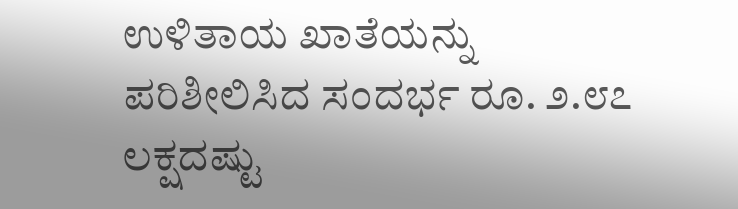ಉಳಿತಾಯ ಖಾತೆಯನ್ನು ಪರಿಶೀಲಿಸಿದ ಸಂದರ್ಭ ರೂ. ೨.೮೭ ಲಕ್ಷದಷ್ಟು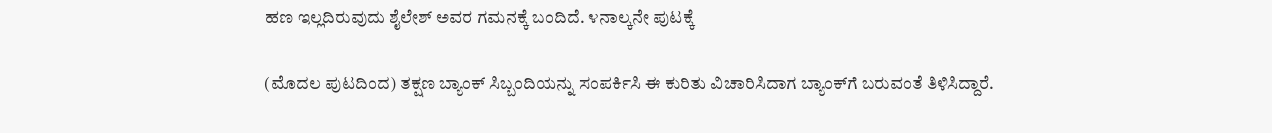ಹಣ ಇಲ್ಲದಿರುವುದು ಶೈಲೇಶ್ ಅವರ ಗಮನಕ್ಕೆ ಬಂದಿದೆ. ೪ನಾಲ್ಕನೇ ಪುಟಕ್ಕೆ

(ಮೊದಲ ಪುಟದಿಂದ) ತಕ್ಷಣ ಬ್ಯಾಂಕ್ ಸಿಬ್ಬಂದಿಯನ್ನು ಸಂಪರ್ಕಿಸಿ ಈ ಕುರಿತು ವಿಚಾರಿಸಿದಾಗ ಬ್ಯಾಂಕ್‌ಗೆ ಬರುವಂತೆ ತಿಳಿಸಿದ್ದಾರೆ.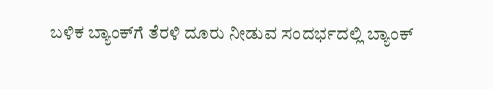ಬಳಿಕ ಬ್ಯಾಂಕ್‌ಗೆ ತೆರಳಿ ದೂರು ನೀಡುವ ಸಂದರ್ಭದಲ್ಲಿ ಬ್ಯಾಂಕ್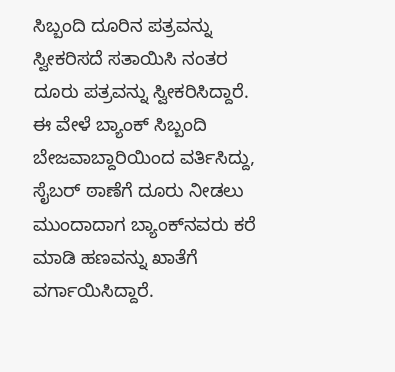ಸಿಬ್ಬಂದಿ ದೂರಿನ ಪತ್ರವನ್ನು ಸ್ವೀಕರಿಸದೆ ಸತಾಯಿಸಿ ನಂತರ ದೂರು ಪತ್ರವನ್ನು ಸ್ವೀಕರಿಸಿದ್ದಾರೆ. ಈ ವೇಳೆ ಬ್ಯಾಂಕ್ ಸಿಬ್ಬಂದಿ ಬೇಜವಾಬ್ದಾರಿಯಿಂದ ವರ್ತಿಸಿದ್ದು, ಸೈಬರ್ ಠಾಣೆಗೆ ದೂರು ನೀಡಲು ಮುಂದಾದಾಗ ಬ್ಯಾಂಕ್‌ನವರು ಕರೆ ಮಾಡಿ ಹಣವನ್ನು ಖಾತೆಗೆ ವರ್ಗಾಯಿಸಿದ್ದಾರೆ.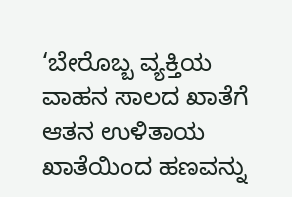‘ಬೇರೊಬ್ಬ ವ್ಯಕ್ತಿಯ ವಾಹನ ಸಾಲದ ಖಾತೆಗೆ ಆತನ ಉಳಿತಾಯ ಖಾತೆಯಿಂದ ಹಣವನ್ನು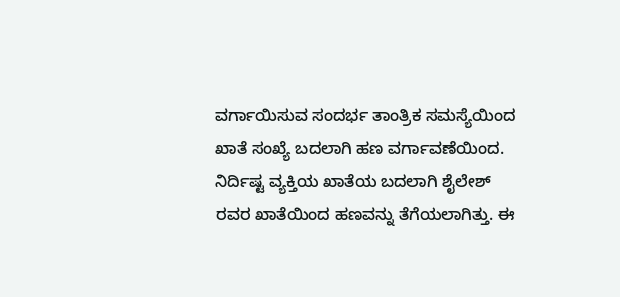ವರ್ಗಾಯಿಸುವ ಸಂದರ್ಭ ತಾಂತ್ರಿಕ ಸಮಸ್ಯೆಯಿಂದ ಖಾತೆ ಸಂಖ್ಯೆ ಬದಲಾಗಿ ಹಣ ವರ್ಗಾವಣೆಯಿಂದ. ನಿರ್ದಿಷ್ಟ ವ್ಯಕ್ತಿಯ ಖಾತೆಯ ಬದಲಾಗಿ ಶೈಲೇಶ್ ರವರ ಖಾತೆಯಿಂದ ಹಣವನ್ನು ತೆಗೆಯಲಾಗಿತ್ತು. ಈ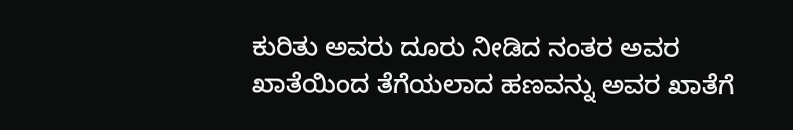ಕುರಿತು ಅವರು ದೂರು ನೀಡಿದ ನಂತರ ಅವರ ಖಾತೆಯಿಂದ ತೆಗೆಯಲಾದ ಹಣವನ್ನು ಅವರ ಖಾತೆಗೆ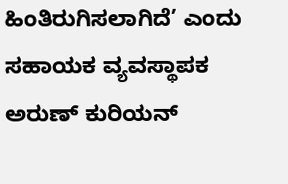ಹಿಂತಿರುಗಿಸಲಾಗಿದೆ’ ಎಂದು ಸಹಾಯಕ ವ್ಯವಸ್ಥಾಪಕ ಅರುಣ್ ಕುರಿಯನ್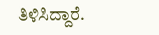ತಿಳಿಸಿದ್ದಾರೆ.